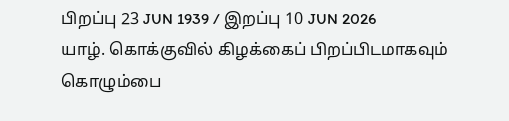பிறப்பு 23 JUN 1939 / இறப்பு 10 JUN 2026
யாழ். கொக்குவில் கிழக்கைப் பிறப்பிடமாகவும் கொழும்பை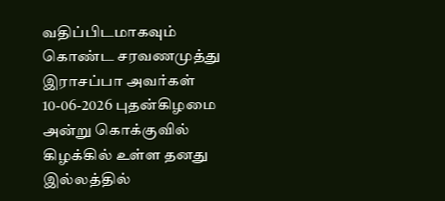வதிப்பிடமாகவும் கொண்ட சரவணமுத்து இராசப்பா அவர்கள் 10-06-2026 புதன்கிழமை அன்று கொக்குவில் கிழக்கில் உள்ள தனது இல்லத்தில்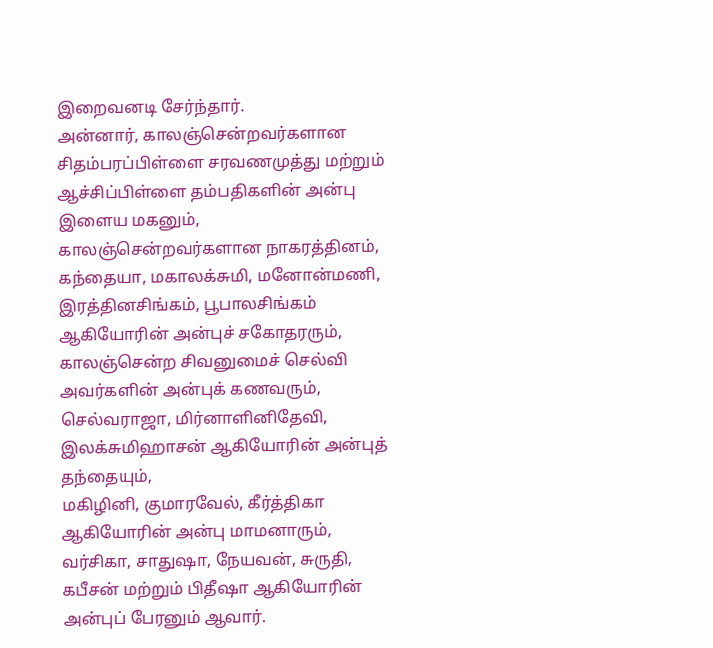இறைவனடி சேர்ந்தார்.
அன்னார், காலஞ்சென்றவர்களான சிதம்பரப்பிள்ளை சரவணமுத்து மற்றும் ஆச்சிப்பிள்ளை தம்பதிகளின் அன்பு இளைய மகனும்,
காலஞ்சென்றவர்களான நாகரத்தினம், கந்தையா, மகாலக்சுமி, மனோன்மணி, இரத்தினசிங்கம், பூபாலசிங்கம் ஆகியோரின் அன்புச் சகோதரரும்,
காலஞ்சென்ற சிவனுமைச் செல்வி அவர்களின் அன்புக் கணவரும்,
செல்வராஜா, மிர்னாளினிதேவி, இலக்சுமிஹாசன் ஆகியோரின் அன்புத் தந்தையும்,
மகிழினி, குமாரவேல், கீர்த்திகா ஆகியோரின் அன்பு மாமனாரும்,
வர்சிகா, சாதுஷா, நேயவன், சுருதி, கபீசன் மற்றும் பிதீஷா ஆகியோரின் அன்புப் பேரனும் ஆவார்.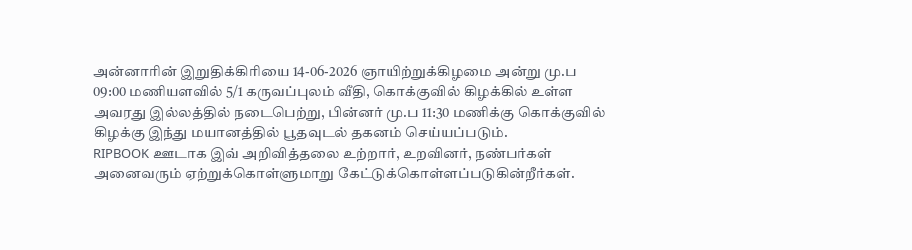அன்னாரின் இறுதிக்கிரியை 14-06-2026 ஞாயிற்றுக்கிழமை அன்று மு.ப 09:00 மணியளவில் 5/1 கருவப்புலம் வீதி, கொக்குவில் கிழக்கில் உள்ள அவரது இல்லத்தில் நடைபெற்று, பின்னர் மு.ப 11:30 மணிக்கு கொக்குவில் கிழக்கு இந்து மயானத்தில் பூதவுடல் தகனம் செய்யப்படும்.
RIPBOOK ஊடாக இவ் அறிவித்தலை உற்றார், உறவினர், நண்பர்கள் அனைவரும் ஏற்றுக்கொள்ளுமாறு கேட்டுக்கொள்ளப்படுகின்றீர்கள்.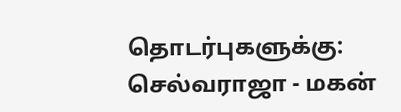தொடர்புகளுக்கு:
செல்வராஜா - மகன்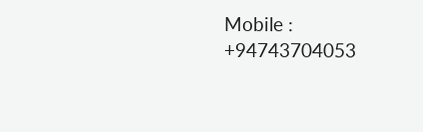Mobile : +94743704053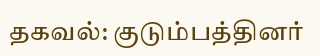தகவல்: குடும்பத்தினர்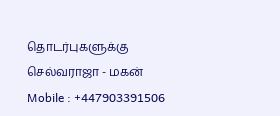தொடர்புகளுக்கு
செல்வராஜா - மகன்
Mobile : +447903391506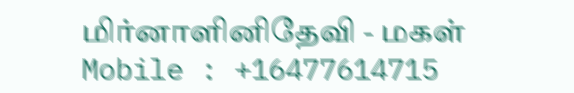மிர்னாளினிதேவி - மகள்
Mobile : +16477614715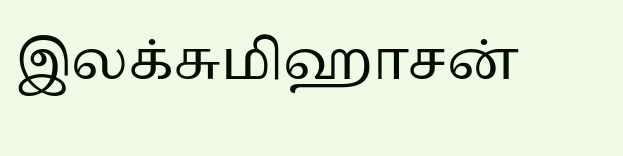இலக்சுமிஹாசன்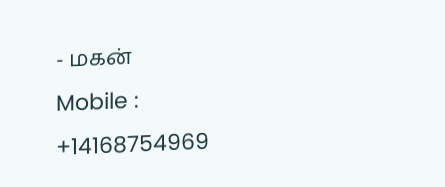- மகன்
Mobile : +14168754969